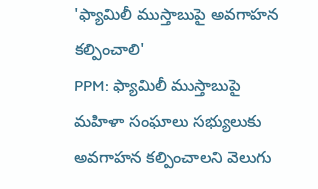'ఫ్యామిలీ ముస్తాబుపై అవగాహన కల్పించాలి'
PPM: ఫ్యామిలీ ముస్తాబుపై మహిళా సంఘాలు సభ్యులుకు అవగాహన కల్పించాలని వెలుగు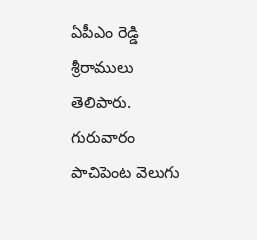ఏపీఎం రెడ్డి శ్రీరాములు తెలిపారు. గురువారం పాచిపెంట వెలుగు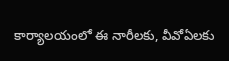కార్యాలయంలో ఈ నారీలకు, వీవోఏలకు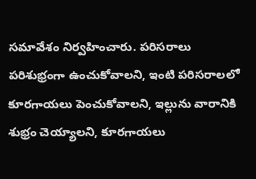సమావేశం నిర్వహించారు. పరిసరాలు పరిశుభ్రంగా ఉంచుకోవాలని, ఇంటి పరిసరాలలో కూరగాయలు పెంచుకోవాలని, ఇల్లును వారానికి శుభ్రం చెయ్యాలని, కూరగాయలు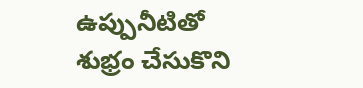ఉప్పునీటితో శుభ్రం చేసుకొని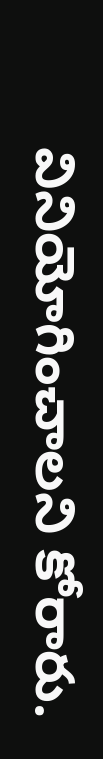వినియోగించాలని కోరారు.